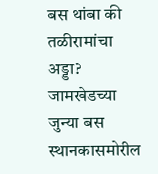बस थांबा की तळीरामांचा अड्डा? जामखेडच्या जुन्या बस स्थानकासमोरील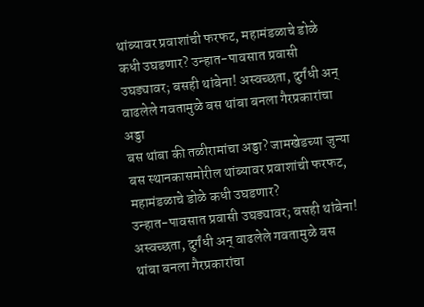थांब्यावर प्रवाशांची फरफट, महामंडळाचे डोळे कधी उघडणार? उन्हात-पावसात प्रवासी उघड्यावर; बसही थांबेना! अस्वच्छता, दुर्गंधी अन् वाढलेले गवतामुळे बस थांबा बनला गैरप्रकारांचा अड्डा
बस थांबा की तळीरामांचा अड्डा? जामखेडच्या जुन्या बस स्थानकासमोरील थांब्यावर प्रवाशांची फरफट, महामंडळाचे डोळे कधी उघडणार?
उन्हात-पावसात प्रवासी उघड्यावर; बसही थांबेना! अस्वच्छता, दुर्गंधी अन् वाढलेले गवतामुळे बस थांबा बनला गैरप्रकारांचा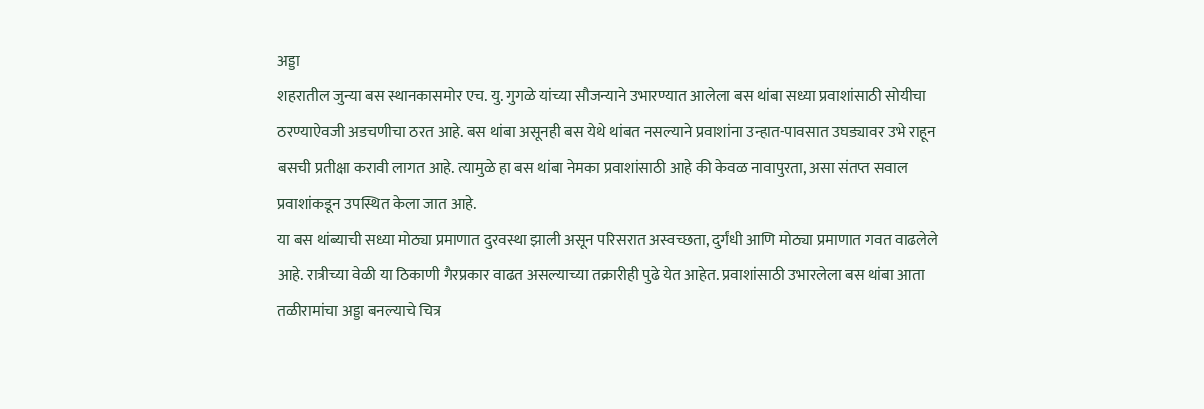अड्डा
शहरातील जुन्या बस स्थानकासमोर एच. यु. गुगळे यांच्या सौजन्याने उभारण्यात आलेला बस थांबा सध्या प्रवाशांसाठी सोयीचा ठरण्याऐवजी अडचणीचा ठरत आहे. बस थांबा असूनही बस येथे थांबत नसल्याने प्रवाशांना उन्हात-पावसात उघड्यावर उभे राहून बसची प्रतीक्षा करावी लागत आहे. त्यामुळे हा बस थांबा नेमका प्रवाशांसाठी आहे की केवळ नावापुरता, असा संतप्त सवाल प्रवाशांकडून उपस्थित केला जात आहे.
या बस थांब्याची सध्या मोठ्या प्रमाणात दुरवस्था झाली असून परिसरात अस्वच्छता, दुर्गंधी आणि मोठ्या प्रमाणात गवत वाढलेले आहे. रात्रीच्या वेळी या ठिकाणी गैरप्रकार वाढत असल्याच्या तक्रारीही पुढे येत आहेत. प्रवाशांसाठी उभारलेला बस थांबा आता तळीरामांचा अड्डा बनल्याचे चित्र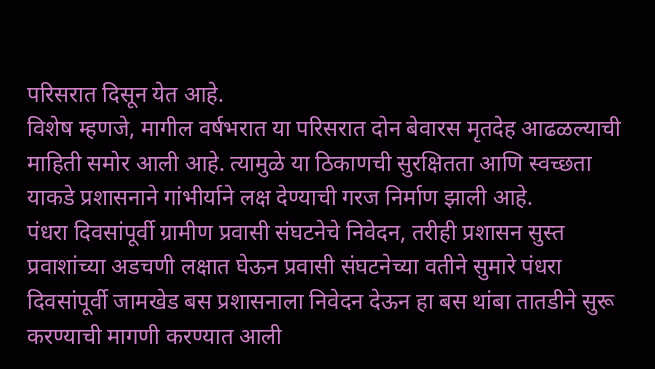परिसरात दिसून येत आहे.
विशेष म्हणजे, मागील वर्षभरात या परिसरात दोन बेवारस मृतदेह आढळल्याची माहिती समोर आली आहे. त्यामुळे या ठिकाणची सुरक्षितता आणि स्वच्छता याकडे प्रशासनाने गांभीर्याने लक्ष देण्याची गरज निर्माण झाली आहे.
पंधरा दिवसांपूर्वी ग्रामीण प्रवासी संघटनेचे निवेदन, तरीही प्रशासन सुस्त
प्रवाशांच्या अडचणी लक्षात घेऊन प्रवासी संघटनेच्या वतीने सुमारे पंधरा दिवसांपूर्वी जामखेड बस प्रशासनाला निवेदन देऊन हा बस थांबा तातडीने सुरू करण्याची मागणी करण्यात आली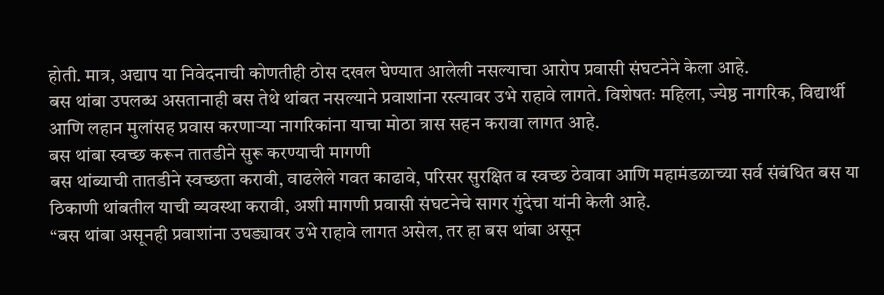होती. मात्र, अद्याप या निवेदनाची कोणतीही ठोस दखल घेण्यात आलेली नसल्याचा आरोप प्रवासी संघटनेने केला आहे.
बस थांबा उपलब्ध असतानाही बस तेथे थांबत नसल्याने प्रवाशांना रस्त्यावर उभे राहावे लागते. विशेषतः महिला, ज्येष्ठ नागरिक, विद्यार्थी आणि लहान मुलांसह प्रवास करणाऱ्या नागरिकांना याचा मोठा त्रास सहन करावा लागत आहे.
बस थांबा स्वच्छ करून तातडीने सुरू करण्याची मागणी
बस थांब्याची तातडीने स्वच्छता करावी, वाढलेले गवत काढावे, परिसर सुरक्षित व स्वच्छ ठेवावा आणि महामंडळाच्या सर्व संबंधित बस या ठिकाणी थांबतील याची व्यवस्था करावी, अशी मागणी प्रवासी संघटनेचे सागर गुंदेचा यांनी केली आहे.
“बस थांबा असूनही प्रवाशांना उघड्यावर उभे राहावे लागत असेल, तर हा बस थांबा असून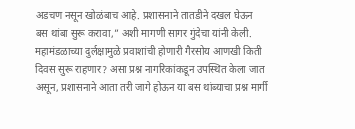अडचण नसून खोळंबाच आहे. प्रशासनाने तातडीने दखल घेऊन बस थांबा सुरू करावा,” अशी मागणी सागर गुंदेचा यांनी केली.
महामंडळाच्या दुर्लक्षामुळे प्रवाशांची होणारी गैरसोय आणखी किती दिवस सुरू राहणार? असा प्रश्न नागरिकांकडून उपस्थित केला जात असून, प्रशासनाने आता तरी जागे होऊन या बस थांब्याचा प्रश्न मार्गी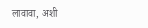लावावा, अशी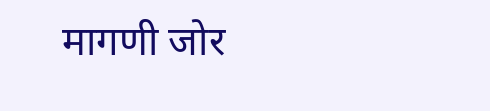मागणी जोर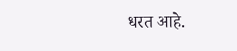धरत आहे.